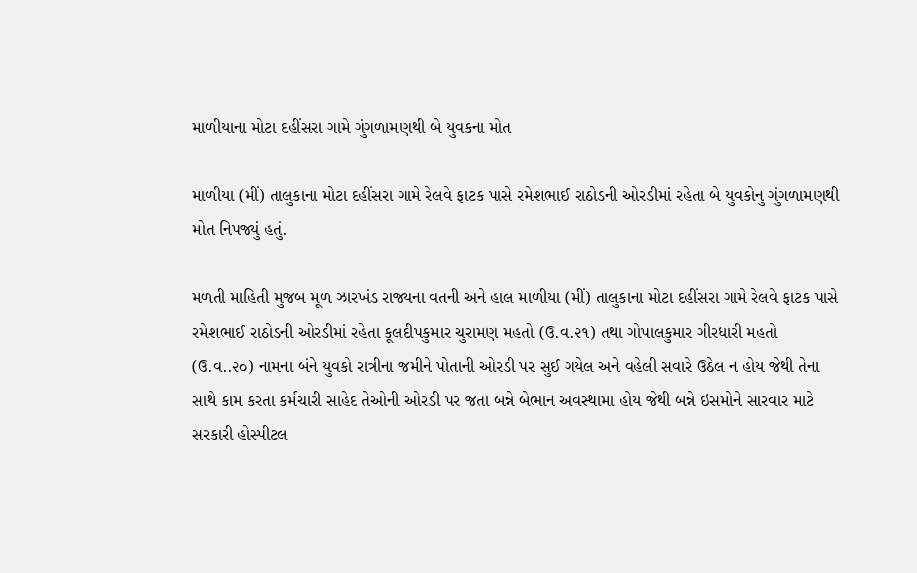માળીયાના મોટા દહીંસરા ગામે ગુંગળામણથી બે યુવકના મોત

માળીયા (મીં) તાલુકાના મોટા દહીંસરા ગામે રેલવે ફાટક પાસે રમેશભાઈ રાઠોડની ઓરડીમાં રહેતા બે યુવકોનુ ગુંગળામણથી મોત નિપજ્યું હતું.

મળતી માહિતી મુજબ મૂળ ઝારખંડ રાજ્યના વતની અને હાલ માળીયા (મીં) તાલુકાના મોટા દહીંસરા ગામે રેલવે ફાટક પાસે રમેશભાઈ રાઠોડની ઓરડીમાં રહેતા કૂલદીપકુમાર ચુરામણ મહતો (ઉ.વ.૨૧) તથા ગોપાલકુમાર ગીરધારી મહતો (ઉ.વ‌..૨૦) નામના બંને યુવકો રાત્રીના જમીને પોતાની ઓરડી પર સુઈ ગયેલ અને વહેલી સવારે ઉઠેલ ન હોય જેથી તેના સાથે કામ કરતા કર્મચારી સાહેદ તેઓની ઓરડી પર જતા બન્ને બેભાન અવસ્થામા હોય જેથી બન્ને ઇસમોને સારવાર માટે સરકારી હોસ્પીટલ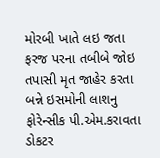મોરબી ખાતે લઇ જતા ફરજ પરના તબીબે જોઇ તપાસી મૃત જાહેર કરતા બન્ને ઇસમોની લાશનુ ફોરેન્સીક પી.એમ.કરાવતા ડોકટર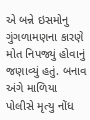એ બન્ને ઇસમોનુ ગુંગળામણના કારણે મોત નિપજ્યું હોવાનું જણાવ્યું હતું. બનાવ અંગે માળિયા પોલીસે મૃત્યુ નોંધ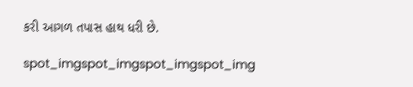કરી આગળ તપાસ હાથ ધરી છે.

spot_imgspot_imgspot_imgspot_img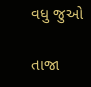વધુ જુઓ

તાજા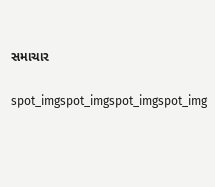સમાચાર

spot_imgspot_imgspot_imgspot_img